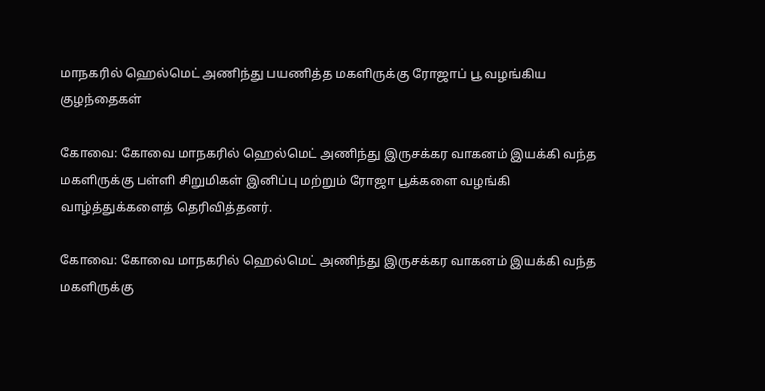மாநகரில் ஹெல்மெட் அணிந்து பயணித்த மகளிருக்கு ரோஜாப் பூ வழங்கிய குழந்தைகள்

கோவை: கோவை மாநகரில் ஹெல்மெட் அணிந்து இருசக்கர வாகனம் இயக்கி வந்த மகளிருக்கு பள்ளி சிறுமிகள் இனிப்பு மற்றும் ரோஜா பூக்களை வழங்கி வாழ்த்துக்களைத் தெரிவித்தனர்.

கோவை: கோவை மாநகரில் ஹெல்மெட் அணிந்து இருசக்கர வாகனம் இயக்கி வந்த மகளிருக்கு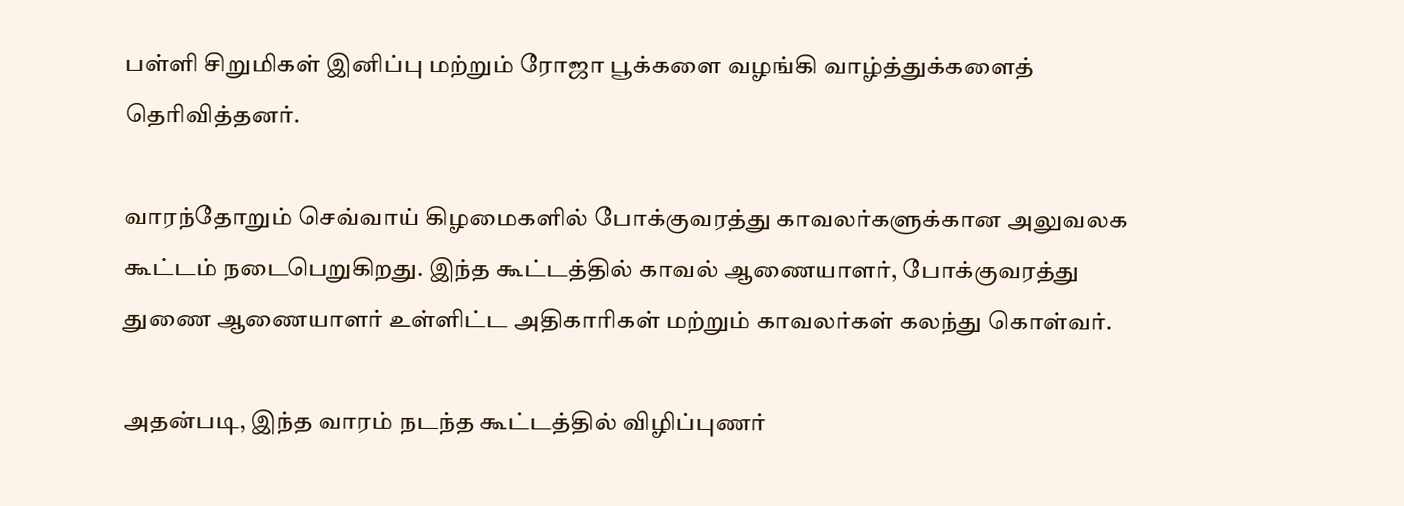பள்ளி சிறுமிகள் இனிப்பு மற்றும் ரோஜா பூக்களை வழங்கி வாழ்த்துக்களைத் தெரிவித்தனர்.

வாரந்தோறும் செவ்வாய் கிழமைகளில் போக்குவரத்து காவலர்களுக்கான அலுவலக கூட்டம் நடைபெறுகிறது. இந்த கூட்டத்தில் காவல் ஆணையாளர், போக்குவரத்து துணை ஆணையாளர் உள்ளிட்ட அதிகாரிகள் மற்றும் காவலர்கள் கலந்து கொள்வர்.

அதன்படி, இந்த வாரம் நடந்த கூட்டத்தில் விழிப்புணர்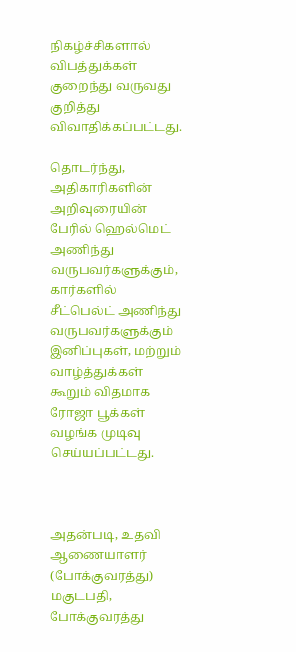நிகழ்ச்சிகளால் விபத்துக்கள் குறைந்து வருவது குறித்து விவாதிக்கப்பட்டது.

தொடர்ந்து, அதிகாரிகளின் அறிவுரையின் பேரில் ஹெல்மெட் அணிந்து வருபவர்களுக்கும், கார்களில் சீட்பெல்ட் அணிந்து வருபவர்களுக்கும் இனிப்புகள், மற்றும் வாழ்த்துக்கள் கூறும் விதமாக ரோஜா பூக்கள் வழங்க முடிவு செய்யப்பட்டது.



அதன்படி, உதவி ஆணையாளர் (போக்குவரத்து) மகுடபதி, போக்குவரத்து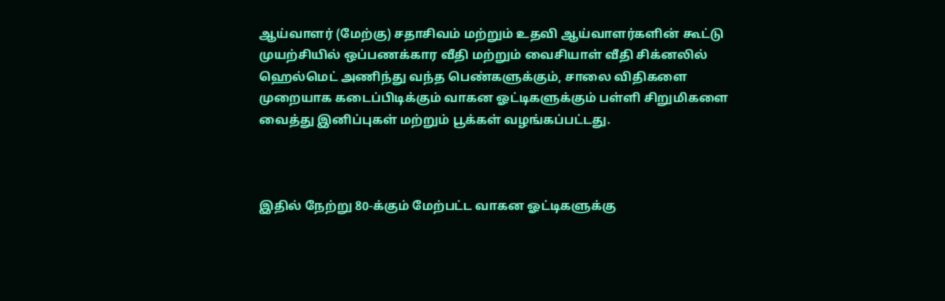ஆய்வாளர் (மேற்கு) சதாசிவம் மற்றும் உதவி ஆய்வாளர்களின் கூட்டு முயற்சியில் ஒப்பணக்கார வீதி மற்றும் வைசியாள் வீதி சிக்னலில் ஹெல்மெட் அணிந்து வந்த பெண்களுக்கும், சாலை விதிகளை முறையாக கடைப்பிடிக்கும் வாகன ஓட்டிகளுக்கும் பள்ளி சிறுமிகளை வைத்து இனிப்புகள் மற்றும் பூக்கள் வழங்கப்பட்டது.



இதில் நேற்று 80-க்கும் மேற்பட்ட வாகன ஓட்டிகளுக்கு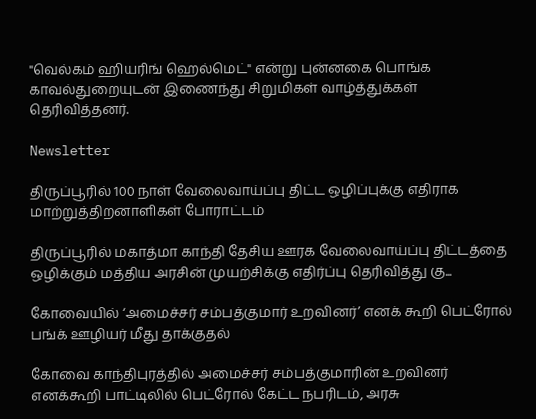"வெல்கம் ஹியரிங் ஹெல்மெட்" என்று புன்னகை பொங்க காவல்துறையுடன் இணைந்து சிறுமிகள் வாழ்த்துக்கள் தெரிவித்தனர்.

Newsletter

திருப்பூரில் 100 நாள் வேலைவாய்ப்பு திட்ட ஒழிப்புக்கு எதிராக மாற்றுத்திறனாளிகள் போராட்டம்

திருப்பூரில் மகாத்மா காந்தி தேசிய ஊரக வேலைவாய்ப்பு திட்டத்தை ஒழிக்கும் மத்திய அரசின் முயற்சிக்கு எதிர்ப்பு தெரிவித்து கு...

கோவையில் ‘அமைச்சர் சம்பத்குமார் உறவினர்’ எனக் கூறி பெட்ரோல் பங்க் ஊழியர் மீது தாக்குதல்

கோவை காந்திபுரத்தில் அமைச்சர் சம்பத்குமாரின் உறவினர் எனக்கூறி பாட்டிலில் பெட்ரோல் கேட்ட நபரிடம், அரசு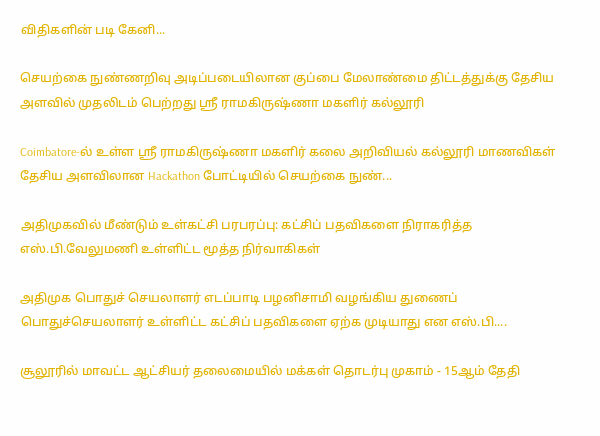விதிகளின் படி கேனி...

செயற்கை நுண்ணறிவு அடிப்படையிலான குப்பை மேலாண்மை திட்டத்துக்கு தேசிய அளவில் முதலிடம் பெற்றது ஶ்ரீ ராமகிருஷ்ணா மகளிர் கல்லூரி

Coimbatore-ல் உள்ள ஶ்ரீ ராமகிருஷ்ணா மகளிர் கலை அறிவியல் கல்லூரி மாணவிகள் தேசிய அளவிலான Hackathon போட்டியில் செயற்கை நுண்...

அதிமுகவில் மீண்டும் உள்கட்சி பரபரப்பு: கட்சிப் பதவிகளை நிராகரித்த எஸ்.பி.வேலுமணி உள்ளிட்ட மூத்த நிர்வாகிகள்

அதிமுக பொதுச் செயலாளர் எடப்பாடி பழனிசாமி வழங்கிய துணைப் பொதுச்செயலாளர் உள்ளிட்ட கட்சிப் பதவிகளை ஏற்க முடியாது என எஸ்.பி....

சூலூரில் மாவட்ட ஆட்சியர் தலைமையில் மக்கள் தொடர்பு முகாம் - 15ஆம் தேதி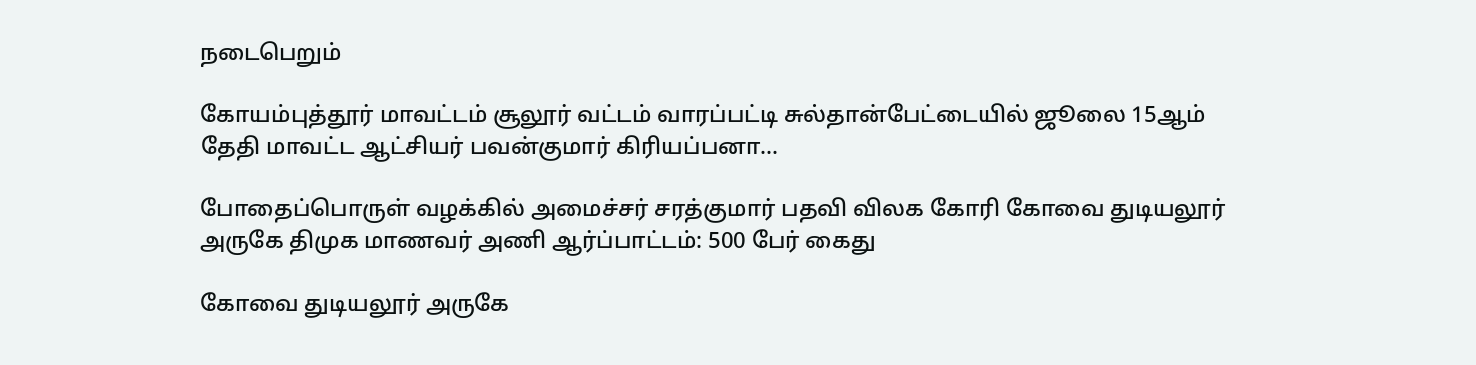நடைபெறும்

கோயம்புத்தூர் மாவட்டம் சூலூர் வட்டம் வாரப்பட்டி சுல்தான்பேட்டையில் ஜூலை 15ஆம் தேதி மாவட்ட ஆட்சியர் பவன்குமார் கிரியப்பனா...

போதைப்பொருள் வழக்கில் அமைச்சர் சரத்குமார் பதவி விலக கோரி கோவை துடியலூர் அருகே திமுக மாணவர் அணி ஆர்ப்பாட்டம்: 500 பேர் கைது

கோவை துடியலூர் அருகே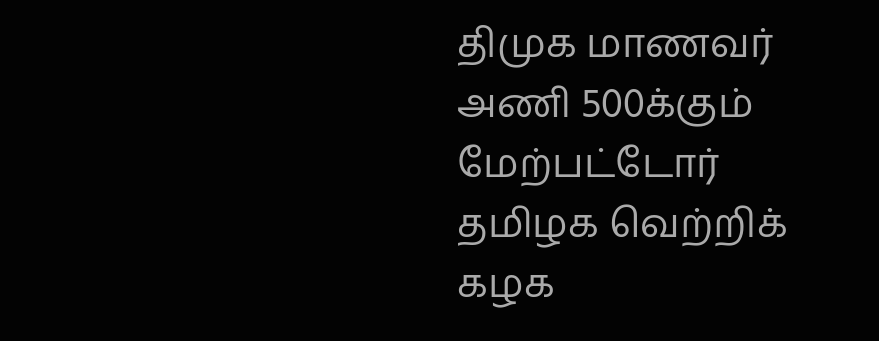திமுக மாணவர் அணி 500க்கும் மேற்பட்டோர் தமிழக வெற்றிக் கழக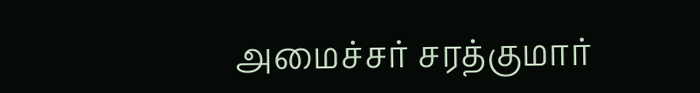அமைச்சர் சரத்குமார்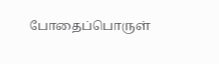போதைப்பொருள்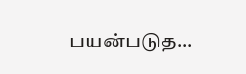பயன்படுத...